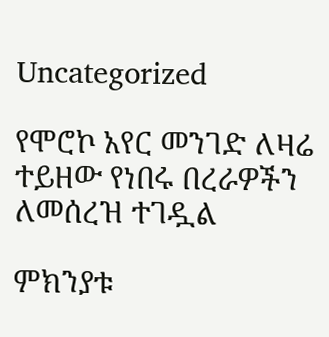Uncategorized

የሞሮኮ አየር መንገድ ለዛሬ ተይዘው የነበሩ በረራዎችን ለመሰረዝ ተገዷል

ምክንያቱ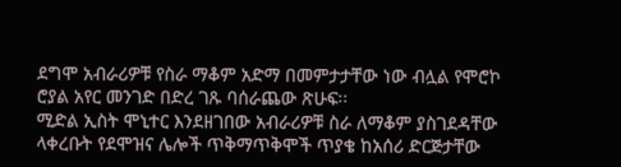ደግሞ አብራሪዎቹ የስራ ማቆም አድማ በመምታታቸው ነው ብሏል የሞሮኮ ሮያል አየር መንገድ በድረ ገጹ ባሰራጨው ጽሁፍ፡፡
ሚድል ኢስት ሞኒተር እንደዘገበው አብራሪዎቹ ስራ ለማቆም ያስገደዳቸው ላቀረቡት የደሞዝና ሌሎች ጥቅማጥቅሞች ጥያቄ ከአሰሪ ድርጅታቸው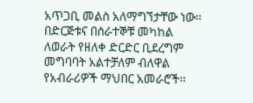አጥጋቢ መልስ አለማግኘታቸው ነው፡፡
በድርጅቱና በሰራተኞቹ መካከል ለወራት የዘለቀ ድርድር ቢደረግም መግባባት አልተቻለም ብለዋል የአብራሪዎች ማህበር አመራሮች፡፡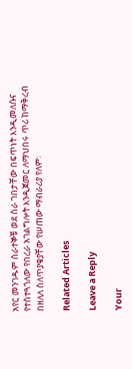አየር መንገዱም ሰራተኞቹ ወደ ስራ ገበታቸው በፍጥነት እንዲመለሱና የተስተጓጎለው የበረራ አገልግሎት እንዲጀመር ለማህበሩ ጥሪ ከማቅረብ በዘለለ ስለጥያቄያቸው የሠጠው ማብራሪያ የለም፡

Related Articles

Leave a Reply

Your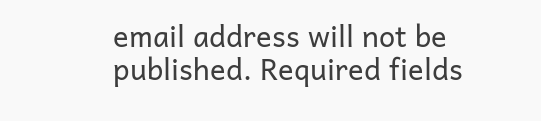email address will not be published. Required fields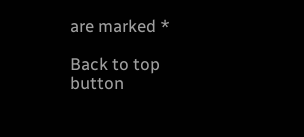are marked *

Back to top button